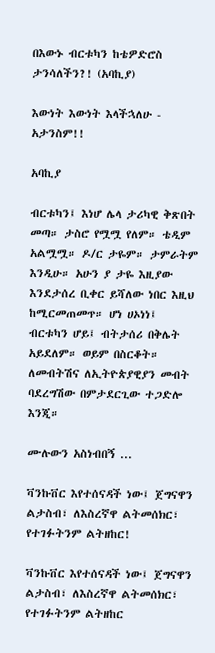በእውኑ ብርቱካን ከቴዎድሮስ ታንሳለችን?! (አባኪያ)

እውነት እውነት እላችኋለሁ - አታንስም!!

አባኪያ

ብርቱካን፤ እነሆ ሌላ ታሪካዊ ቅጽበት መጣ። ታስሮ የሟሟ የለም። ቴዲም አልሟሟ። ዶ/ር ታዬም። ታምራትም እንዲሁ። አሁን ያ ታዬ እዚያው እንደታሰረ ቢቀር ይሻለው ነበር እዚህ ከሚርመጠመጥ። ሆነ ሀኦነነ፤ ብርቱካን ሆይ፤ ብትታሰሪ በቅሌት አይደለም። ወይም በስርቆት። ለመብትሽና ለኢትዮጵያዊያን መብት ባደረግሽው በምታደርጊው ተጋድሎ እንጂ።

ሙሉውን አስነብበኝ ...

ቫንኩቨር እየተሰናዳች ነው፤ ጀግናዋን ልታስብ፣ ለእስረኛዋ ልትመሰክር፣ የተገፉትንም ልትዘከር!

ቫንኩቨር እየተሰናዳች ነው፤ ጀግናዋን ልታስብ፣ ለእስረኛዋ ልትመሰክር፣ የተገፉትንም ልትዘከር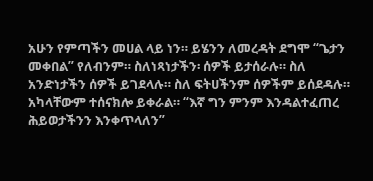አሁን የምጣችን መሀል ላይ ነን። ይሄንን ለመረዳት ደግሞ “ጌታን መቀበል” የለብንም። ስለነጻነታችን፡ ሰዎች ይታሰራሉ። ስለ አንድነታችን ሰዎች ይገደላሉ። ስለ ፍትሀችንም ሰዎችም ይሰደዳሉ። አካላቸውም ተሰናክሎ ይቀራል። “እኛ ግን ምንም እንዳልተፈጠረ ሕይወታችንን እንቀጥላለን”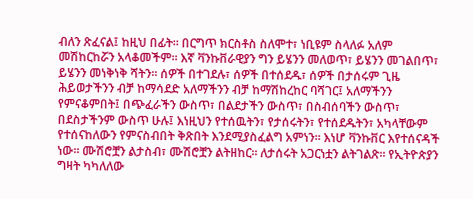ብለን ጽፈናል፤ ከዚህ በፊት። በርግጥ ክርስቶስ ስለሞተ፣ ነቢዩም ስላለፉ አለም መሽከርከሯን አላቆመችም። እኛ ቫንኩቨራዊያን ግን ይሄንን መለወጥ፣ ይሄንን መገልበጥ፣ ይሄንን መነቅነቅ ሻትን። ሰዎች በተገደሉ፣ ሰዎች በተሰደዱ፣ ሰዎች በታሰሩም ጊዜ ሕይወታችንን ብቻ ከማሳደድ አለማችንን ብቻ ከማሽከረከር ባሻገር፤ አለማችንን የምናቆምበት፤ በጭፈራችን ውስጥ፣ በልደታችን ውስጥ፣ በስብሰባችን ውስጥ፣ በደስታችንም ውስጥ ሁሉ፤ እነዚህን የተሰዉትን፣ የታሰሩትን፣ የተሰደዱትን፣ አካላቸውም የተሰናከለውን የምናስብበት ቅጽበት እንደሚያስፈልግ አምነን። እነሆ ቫንኩቨር እየተሰናዳች ነው። ሙሽሮቿን ልታስብ፣ ሙሽሮቿን ልትዘከር። ለታሰሩት አጋርነቷን ልትገልጽ። የኢትዮጵያን ግዛት ካካለለው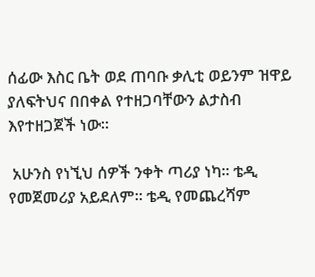ሰፊው እስር ቤት ወደ ጠባቡ ቃሊቲ ወይንም ዝዋይ ያለፍትህና በበቀል የተዘጋባቸውን ልታስብ እየተዘጋጀች ነው።

 አሁንስ የነኚህ ሰዎች ንቀት ጣሪያ ነካ። ቴዲ የመጀመሪያ አይደለም። ቴዲ የመጨረሻም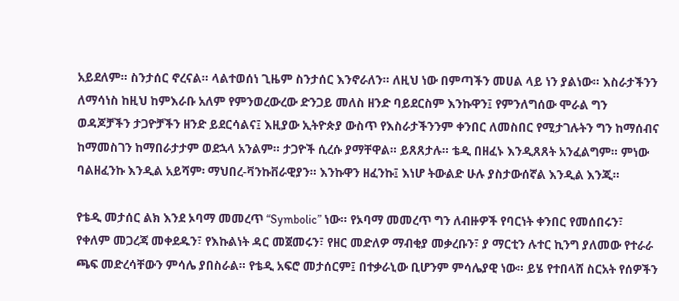አይደለም። ስንታሰር ኖረናል። ላልተወሰነ ጊዜም ስንታሰር እንኖራለን። ለዚህ ነው በምጣችን መሀል ላይ ነን ያልነው። እስራታችንን ለማሳነስ ከዚህ ከምእራቡ አለም የምንወረውረው ድንጋይ መለስ ዘንድ ባይደርስም እንኩዋን፤ የምንለግሰው ሞራል ግን ወዳጆቻችን ታጋዮቻችን ዘንድ ይደርሳልና፤ እዚያው ኢትዮጵያ ውስጥ የእስራታችንንም ቀንበር ለመስበር የሚታገሉትን ግን ከማሰብና ከማመስገን ከማበራታታም ወደኋላ አንልም። ታጋዮች ሲረሱ ያማቸዋል። ይጸጸታሉ። ቴዲ በዘፈኑ እንዲጸጸት አንፈልግም። ምነው ባልዘፈንኩ እንዲል አይሻም፡ ማህበረ-ቫንኩቨራዊያን። እንኩዋን ዘፈንኩ፤ እነሆ ትውልድ ሁሉ ያስታውሰኛል እንዲል እንጂ።

የቴዲ መታሰር ልክ እንደ ኦባማ መመረጥ “Symbolic” ነው። የኦባማ መመረጥ ግን ለብዙዎች የባርነት ቀንበር የመሰበሩን፣ የቀለም መጋረጃ መቀደዱን፣ የእኩልነት ዳር መጀመሩን፣ የዘር መድለዎ ማብቂያ መቃረቡን፣ ያ ማርቲን ሉተር ኪንግ ያለመው የተራራ ጫፍ መድረሳቸውን ምሳሌ ያበስራል። የቴዲ አፍሮ መታሰርም፤ በተቃራኒው ቢሆንም ምሳሌያዊ ነው። ይሄ የተበላሸ ስርአት የሰዎችን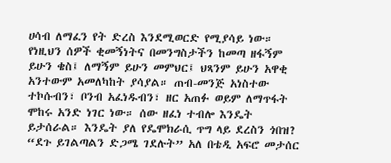ሀሳብ ለማፈን የት ድረስ እንደሚወርድ የሚያሳይ ነው። የነዚህን ሰዎች ቂመኝነትና በመንግስታችን ከመጣ ዘፋኝም ይሁን ቄስ፤ ለማኝም ይሁን መምህር፤ ህጻንም ይሁን አዋቂ አንተውም አመለካከት ያሳያል። ጠብ-መንጅ አነስተው ተኮሱብን፣ ቦንብ አፈነዱብን፣ ዘር አጠፉ ወይም ለማጥፋት ሞከሩ አንድ ነገር ነው። ሰው ዘፈነ ተብሎ እንዴት ይታሰራል። እንዴት ያለ የዴሞክራሲ ጥግ ላይ ደረስን ጎበዝ? “ደጉ ይገልጣልን ድጋሜ ገደሉት” አለ በቴዲ አፍሮ መታሰር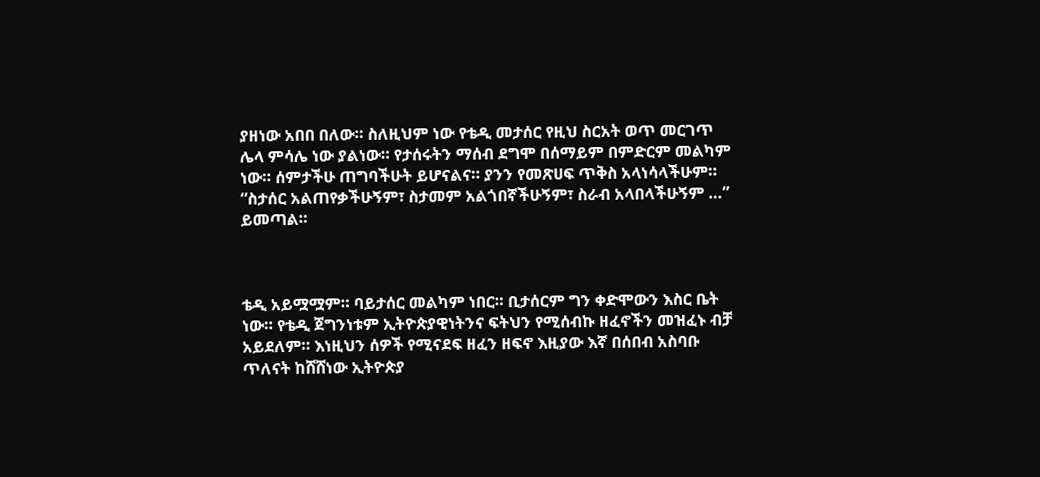ያዘነው አበበ በለው። ስለዚህም ነው የቴዲ መታሰር የዚህ ስርአት ወጥ መርገጥ ሌላ ምሳሌ ነው ያልነው። የታሰሩትን ማሰብ ደግሞ በሰማይም በምድርም መልካም ነው። ሰምታችሁ ጠግባችሁት ይሆናልና። ያንን የመጽሀፍ ጥቅስ አላነሳላችሁም። “ስታሰር አልጠየቃችሁኝም፣ ስታመም አልጎበኛችሁኝም፣ ስራብ አላበላችሁኝም …” ይመጣል።



ቴዲ አይሟሟም። ባይታሰር መልካም ነበር። ቢታሰርም ግን ቀድሞውን እስር ቤት ነው። የቴዲ ጀግንነቱም ኢትዮጵያዊነትንና ፍትህን የሚሰብኩ ዘፈኖችን መዝፈኑ ብቻ አይደለም። እነዚህን ሰዎች የሚናደፍ ዘፈን ዘፍኖ እዚያው እኛ በሰበብ አስባቡ ጥለናት ከሸሸነው ኢትዮጵያ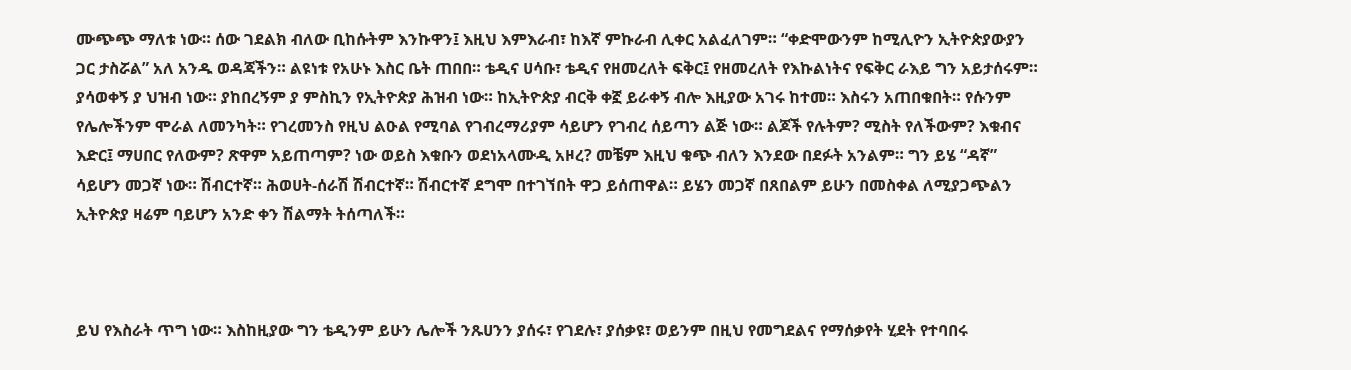ሙጭጭ ማለቱ ነው። ሰው ገደልክ ብለው ቢከሱትም እንኩዋን፤ እዚህ እምእራብ፣ ከእኛ ምኩራብ ሊቀር አልፈለገም። “ቀድሞውንም ከሚሊዮን ኢትዮጵያውያን ጋር ታስሯል” አለ አንዱ ወዳጃችን። ልዩነቱ የአሁኑ እስር ቤት ጠበበ። ቴዲና ሀሳቡ፣ ቴዲና የዘመረለት ፍቅር፤ የዘመረለት የእኩልነትና የፍቅር ራእይ ግን አይታሰሩም። ያሳወቀኝ ያ ህዝብ ነው። ያከበረኝም ያ ምስኪን የኢትዮጵያ ሕዝብ ነው። ከኢትዮጵያ ብርቅ ቀኟ ይራቀኝ ብሎ እዚያው አገሩ ከተመ። እስሩን አጠበቁበት። የሱንም የሌሎችንም ሞራል ለመንካት። የገረመንስ የዚህ ልዑል የሚባል የገብረማሪያም ሳይሆን የገብረ ሰይጣን ልጅ ነው። ልጆች የሉትም? ሚስት የለችውም? እቁብና እድር፤ ማሀበር የለውም? ጽዋም አይጠጣም? ነው ወይስ እቁቡን ወደነአላሙዲ አዞረ? መቼም እዚህ ቁጭ ብለን እንደው በደፉት አንልም። ግን ይሄ “ዳኛ” ሳይሆን መጋኛ ነው። ሽብርተኛ። ሕወሀት-ሰራሽ ሽብርተኛ። ሽብርተኛ ደግሞ በተገኘበት ዋጋ ይሰጠዋል። ይሄን መጋኛ በጸበልም ይሁን በመስቀል ለሚያጋጭልን ኢትዮጵያ ዛሬም ባይሆን አንድ ቀን ሽልማት ትሰጣለች።



ይህ የእስራት ጥግ ነው። እስከዚያው ግን ቴዲንም ይሁን ሌሎች ንጹሀንን ያሰሩ፣ የገደሉ፣ ያሰቃዩ፣ ወይንም በዚህ የመግደልና የማሰቃየት ሂደት የተባበሩ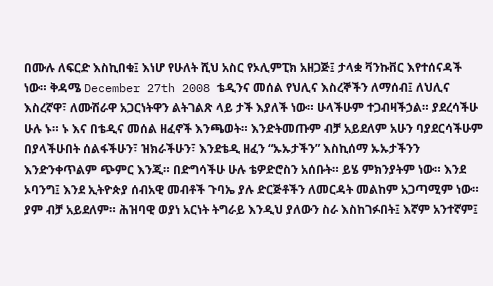በሙሉ ለፍርድ እስኪበቁ፤ እነሆ የሁለት ሺህ አስር የኦሊምፒክ አዘጋጅ፤ ታላቋ ቫንኩቨር እየተሰናዳች ነው። ቅዳሜ December 27th 2008 ቴዲንና መሰል የህሊና እስረኞችን ለማሰብ፤ ለህሊና እስረኛዋ፣ ለሙሽራዋ አጋርነትዋን ልትገልጽ ላይ ታች እያለች ነው። ሁላችሁም ተጋብዛችኃል። ያደረሳችሁ ሁሉ ኑ። ኑ እና በቴዲና መሰል ዘፈኖች እንጫወት። እንድትመጡም ብቻ አይደለም አሁን ባያደርሳችሁም በያላችሁበት ሰልፋችሁን፣ ዝክራችሁን፣ እንደቴዲ ዘፈን “ኡኡታችን” እስኪሰማ ኡኡታችንን እንድንቀጥልም ጭምር እንጂ። በድግሳችሁ ሁሉ ቴዎድሮስን አሰቡት። ይሄ ምክንያትም ነው። እንደ ኦባንግ፤ እንደ ኢትዮጵያ ሰብአዊ መብቶች ጉባኤ ያሉ ድርጅቶችን ለመርዳት መልከም አጋጣሚም ነው። ያም ብቻ አይደለም። ሕዝባዊ ወያነ አርነት ትግራይ እንዲህ ያለውን ስራ እስከገፉበት፤ እኛም አንተኛም፤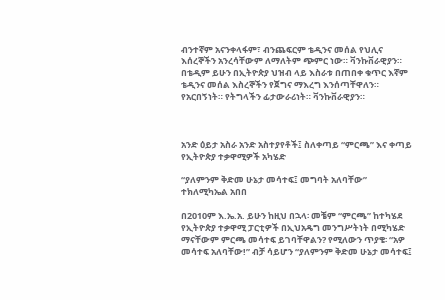ብንተኛም አናንቀላፋም፣ ብንጨፍርም ቴዲንና መሰል የህሊና እሰረኞችን አንረሳቸውም ለማለትም ጭምር ነው። ቫንኩቨራዊያን። በቴዲም ይሁን በኢትዮጵያ ህዝብ ላይ እስራቱ በጠበቀ ቁጥር እኛም ቴዲንና መሰል እስረኞችን የጀግና ማእረግ እንሰጣቸዋለን። የአርበኝነት። የትግላችን ፊታውራሪነት። ቫንኩቨራዊያን።



አንድ ዕይታ አስራ አንድ አስተያየቶች፤ ስለቀጣይ “ምርጫ” እና ቀጣይ የኢትዮጵያ ተቃዋሚዎች አካሄድ

“ያለምንም ቅድመ ሁኔታ መሳተፍ፤ መግባት አለባቸው” ተክለሚካኤል አበበ

በ2010ም እ.ኤ.አ. ይሁን ከዚህ በኋላ፡ መቼም “ምርጫ” ከተካሄደ የኢትዮጵያ ተቃዋሚ ፓርቲዎች በኢህአዴግ መንግሥትነት በሚካሄድ ማናቸውም ምርጫ መሳተፍ ይገባቸዋልን? የሚለውን ጥያቄ፡ “አዎ መሳተፍ አለባቸው!” ብቻ ሳይሆን “ያለምንም ቅድመ ሁኔታ መሳተፍ፤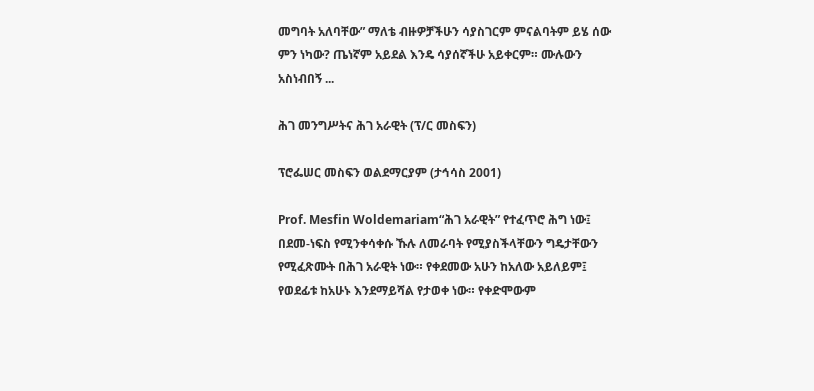መግባት አለባቸው” ማለቴ ብዙዎቻችሁን ሳያስገርም ምናልባትም ይሄ ሰው ምን ነካው? ጤነኛም አይደል እንዴ ሳያሰኛችሁ አይቀርም። ሙሉውን አስነብበኝ ...

ሕገ መንግሥትና ሕገ አራዊት (ፕ/ር መስፍን)

ፕሮፌሠር መስፍን ወልደማርያም (ታኅሳስ 2001)

Prof. Mesfin Woldemariam“ሕገ አራዊት” የተፈጥሮ ሕግ ነው፤ በደመ-ነፍስ የሚንቀሳቀሱ ኹሉ ለመራባት የሚያስችላቸውን ግዴታቸውን የሚፈጽሙት በሕገ አራዊት ነው። የቀደመው አሁን ከአለው አይለይም፤ የወደፊቱ ከአሁኑ እንደማይሻል የታወቀ ነው። የቀድሞውም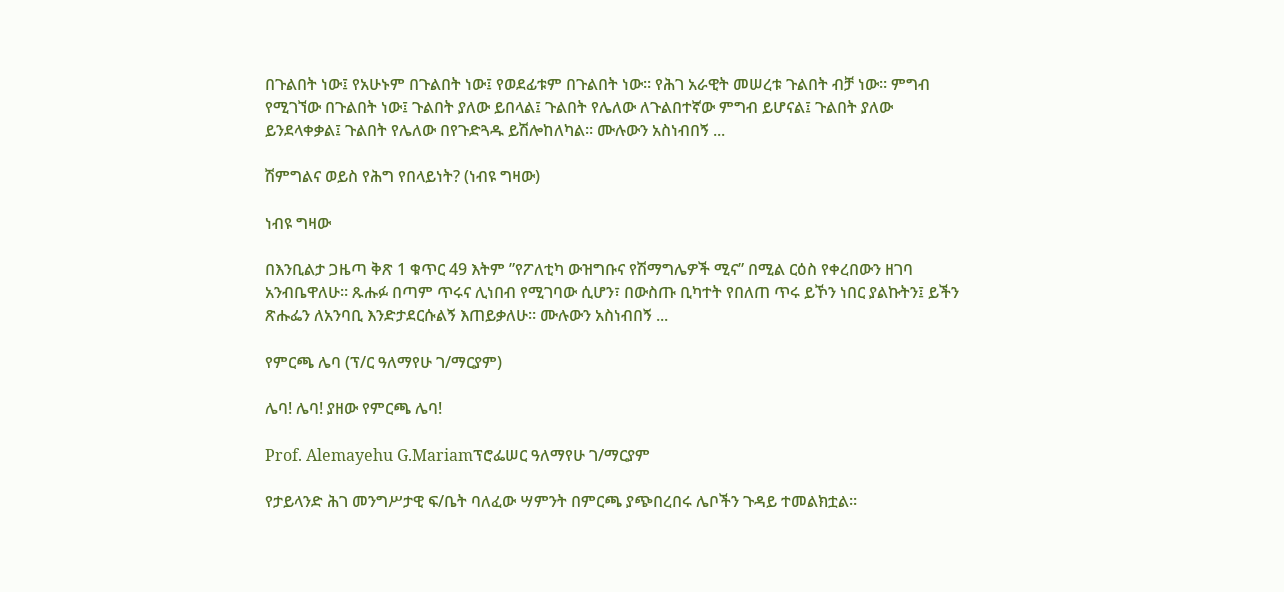በጉልበት ነው፤ የአሁኑም በጉልበት ነው፤ የወደፊቱም በጉልበት ነው። የሕገ አራዊት መሠረቱ ጉልበት ብቻ ነው። ምግብ የሚገኘው በጉልበት ነው፤ ጉልበት ያለው ይበላል፤ ጉልበት የሌለው ለጉልበተኛው ምግብ ይሆናል፤ ጉልበት ያለው ይንደላቀቃል፤ ጉልበት የሌለው በየጉድጓዱ ይሽሎከለካል። ሙሉውን አስነብበኝ ...

ሽምግልና ወይስ የሕግ የበላይነት? (ነብዩ ግዛው)

ነብዩ ግዛው

በእንቢልታ ጋዜጣ ቅጽ 1 ቁጥር 49 እትም ”የፖለቲካ ውዝግቡና የሽማግሌዎች ሚና” በሚል ርዕስ የቀረበውን ዘገባ አንብቤዋለሁ። ጹሑፉ በጣም ጥሩና ሊነበብ የሚገባው ሲሆን፣ በውስጡ ቢካተት የበለጠ ጥሩ ይኾን ነበር ያልኩትን፤ ይችን ጽሑፌን ለአንባቢ እንድታደርሱልኝ እጠይቃለሁ። ሙሉውን አስነብበኝ ...

የምርጫ ሌባ (ፕ/ር ዓለማየሁ ገ/ማርያም)

ሌባ! ሌባ! ያዘው የምርጫ ሌባ!

Prof. Alemayehu G.Mariamፕሮፌሠር ዓለማየሁ ገ/ማርያም

የታይላንድ ሕገ መንግሥታዊ ፍ/ቤት ባለፈው ሣምንት በምርጫ ያጭበረበሩ ሌቦችን ጉዳይ ተመልክቷል።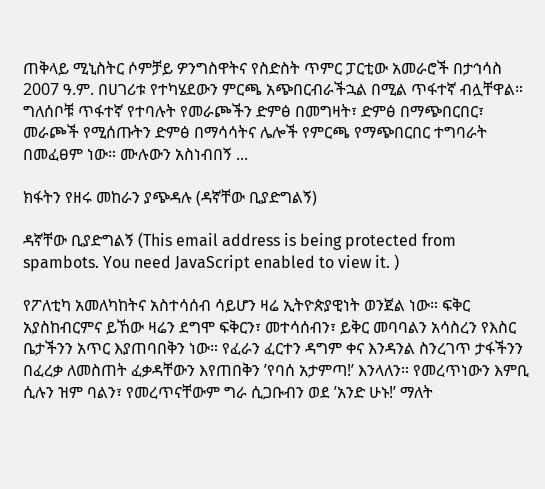ጠቅላይ ሚኒስትር ሶምቻይ ዎንግስዋትና የስድስት ጥምር ፓርቲው አመራሮች በታኅሳስ 2007 ዓ.ም. በሀገሪቱ የተካሄደውን ምርጫ አጭበርብራችኋል በሚል ጥፋተኛ ብሏቸዋል። ግለሰቦቹ ጥፋተኛ የተባሉት የመራጮችን ድምፅ በመግዛት፣ ድምፅ በማጭበርበር፣ መራጮች የሚሰጡትን ድምፅ በማሳሳትና ሌሎች የምርጫ የማጭበርበር ተግባራት በመፈፀም ነው። ሙሉውን አስነብበኝ ...

ክፋትን የዘሩ መከራን ያጭዳሉ (ዳኛቸው ቢያድግልኝ)

ዳኛቸው ቢያድግልኝ (This email address is being protected from spambots. You need JavaScript enabled to view it. )

የፖለቲካ አመለካከትና አስተሳሰብ ሳይሆን ዛሬ ኢትዮጵያዊነት ወንጀል ነው። ፍቅር አያስከብርምና ይኸው ዛሬን ደግሞ ፍቅርን፣ መተሳሰብን፣ ይቅር መባባልን አሳስረን የእስር ቤታችንን አጥር እያጠባበቅን ነው። የፈራን ፈርተን ዳግም ቀና እንዳንል ስንረገጥ ታፋችንን በፈረቃ ለመስጠት ፈቃዳቸውን እየጠበቅን ’የባሰ አታምጣ!’ እንላለን። የመረጥነውን እምቢ ሲሉን ዝም ባልን፣ የመረጥናቸውም ግራ ሲጋቡብን ወደ ’አንድ ሁኑ!’ ማለት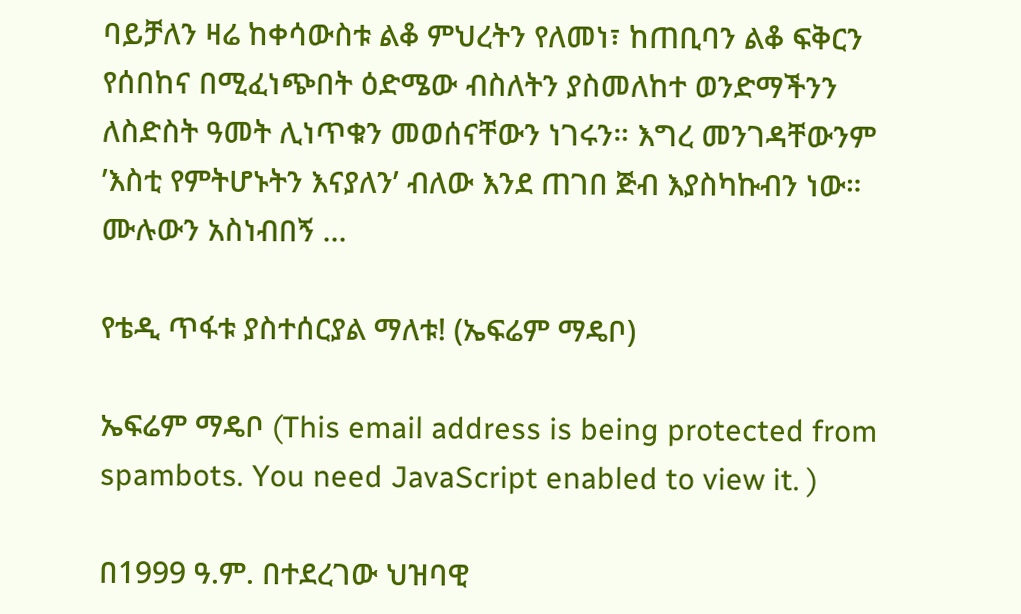ባይቻለን ዛሬ ከቀሳውስቱ ልቆ ምህረትን የለመነ፣ ከጠቢባን ልቆ ፍቅርን የሰበከና በሚፈነጭበት ዕድሜው ብስለትን ያስመለከተ ወንድማችንን ለስድስት ዓመት ሊነጥቁን መወሰናቸውን ነገሩን። እግረ መንገዳቸውንም ’እስቲ የምትሆኑትን እናያለን’ ብለው እንደ ጠገበ ጅብ እያስካኩብን ነው። ሙሉውን አስነብበኝ ...

የቴዲ ጥፋቱ ያስተሰርያል ማለቱ! (ኤፍሬም ማዴቦ)

ኤፍሬም ማዴቦ (This email address is being protected from spambots. You need JavaScript enabled to view it. )

በ1999 ዓ.ም. በተደረገው ህዝባዊ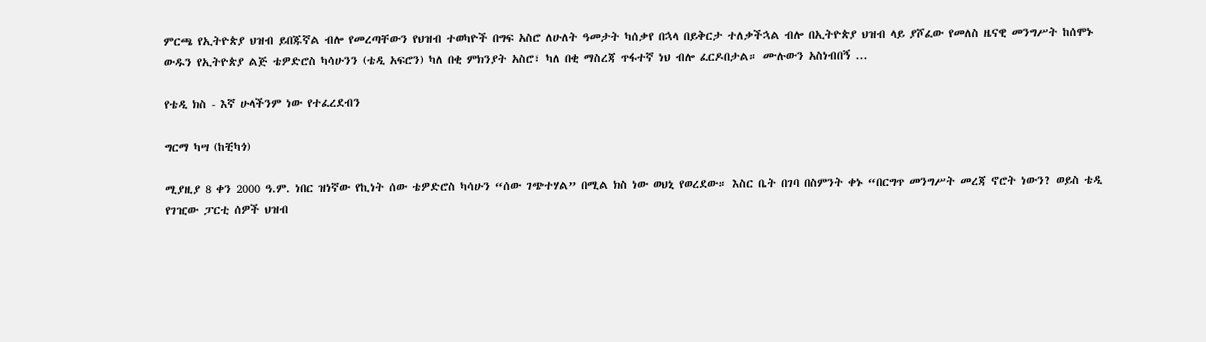ምርጫ የኢትዮጵያ ህዝብ ይበጁኛል ብሎ የመረጣቸውን የህዝብ ተወካዮች በግፍ አስሮ ለሁለት ዓመታት ካሰቃየ በኋላ በይቅርታ ተለቃችኋል ብሎ በኢትዮጵያ ህዝብ ላይ ያሾፈው የመለስ ዜናዊ መንግሥት ከሰሞኑ ውዱን የኢትዮጵያ ልጅ ቴዎድሮስ ካሳሁንን (ቴዲ አፍሮን) ካለ በቂ ምክንያት አስሮ፣ ካለ በቂ ማስረጃ ጥፋተኛ ነህ ብሎ ፈርዶበታል። ሙሉውን አስነብበኝ ...

የቴዲ ክስ - እኛ ሁላችንም ነው የተፈረደብን

ግርማ ካሣ (ከቺካጎ)

ሚያዚያ 8 ቀን 2000 ዓ.ም. ነበር ዝነኛው የኪነት ሰው ቴዎድሮስ ካሳሁን “ሰው ገጭተሃል” በሚል ክስ ነው ወህኒ የወረደው። እስር ቤት በገባ በስምንት ቀኑ “በርግጥ መንግሥት መረጃ ኖሮት ነውን? ወይስ ቴዲ የገዢው ፓርቲ ሰዎች ህዝብ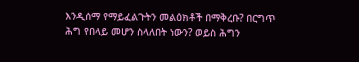እንዲሰማ የማይፈልጉትን መልዕክቶች በማቅረቡ? በርግጥ ሕግ የበላይ መሆን ስላለበት ነውን? ወይስ ሕግን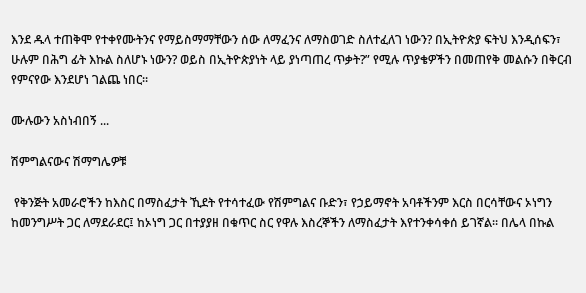እንደ ዱላ ተጠቅሞ የተቀየሙትንና የማይስማማቸውን ሰው ለማፈንና ለማስወገድ ስለተፈለገ ነውን? በኢትዮጵያ ፍትህ እንዲሰፍን፣ ሁሉም በሕግ ፊት እኩል ስለሆኑ ነውን? ወይስ በኢትዮጵያነት ላይ ያነጣጠረ ጥቃት?” የሚሉ ጥያቄዎችን በመጠየቅ መልሱን በቅርብ የምናየው እንደሆነ ገልጨ ነበር።

ሙሉውን አስነብበኝ ...

ሽምግልናውና ሽማግሌዎቹ

 የቅንጅት አመራሮችን ከእስር በማስፈታት ኺደት የተሳተፈው የሽምግልና ቡድን፣ የኃይማኖት አባቶችንም እርስ በርሳቸውና ኦነግን ከመንግሥት ጋር ለማደራደር፤ ከኦነግ ጋር በተያያዘ በቁጥር ስር የዋሉ እስረኞችን ለማስፈታት እየተንቀሳቀሰ ይገኛል። በሌላ በኩል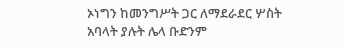ኦነግን ከመንግሥት ጋር ለማደራደር ሦስት አባላት ያሉት ሌላ ቡድንም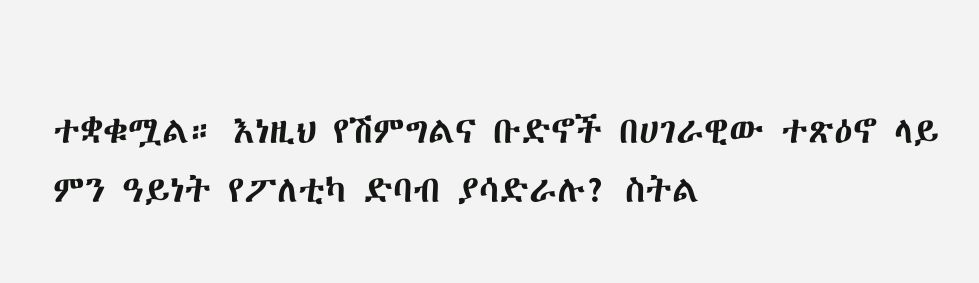ተቋቁሟል። እነዚህ የሽምግልና ቡድኖች በሀገራዊው ተጽዕኖ ላይ ምን ዓይነት የፖለቲካ ድባብ ያሳድራሉ? ስትል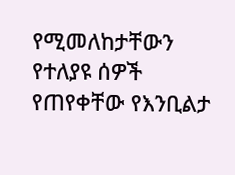የሚመለከታቸውን የተለያዩ ሰዎች የጠየቀቸው የእንቢልታ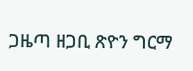ጋዜጣ ዘጋቢ ጽዮን ግርማ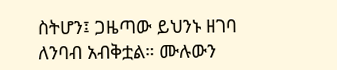ስትሆን፤ ጋዜጣው ይህንኑ ዘገባ ለንባብ አብቅቷል። ሙሉውን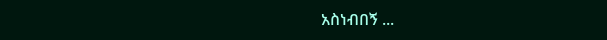አስነብበኝ ...